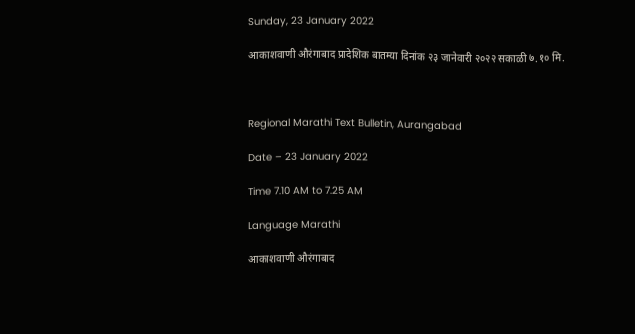Sunday, 23 January 2022

आकाशवाणी औरंगाबाद प्रादेशिक बातम्या दिनांक २३ जानेवारी २०२२ सकाळी ७.१० मि.



Regional Marathi Text Bulletin, Aurangabad

Date – 23 January 2022

Time 7.10 AM to 7.25 AM

Language Marathi

आकाशवाणी औरंगाबाद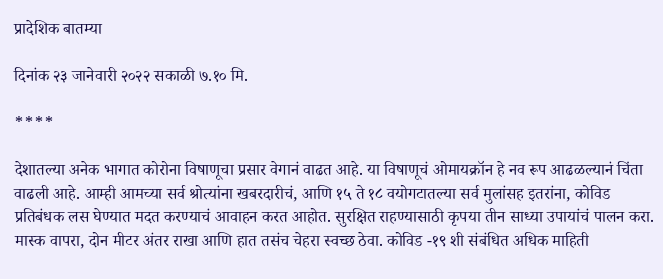प्रादेशिक बातम्या

दिनांक २३ जानेवारी २०२२ सकाळी ७.१० मि.

****

देशातल्या अनेक भागात कोरोना विषाणूचा प्रसार वेगानं वाढत आहे. या विषाणूचं ओमायक्रॉन हे नव रूप आढळल्यानं चिंता वाढली आहे. आम्ही आमच्या सर्व श्रोत्यांना खबरदारीचं, आणि १५ ते १८ वयोगटातल्या सर्व मुलांसह इतरांना, कोविड प्रतिबंधक लस घेण्यात मदत करण्याचं आवाहन करत आहोत. सुरक्षित राहण्यासाठी कृपया तीन साध्या उपायांचं पालन करा. मास्क वापरा, दोन मीटर अंतर राखा आणि हात तसंच चेहरा स्वच्छ ठेवा. कोविड -१९ शी संबंधित अधिक माहिती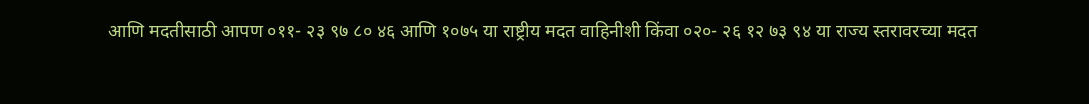आणि मदतीसाठी आपण ०११- २३ ९७ ८० ४६ आणि १०७५ या राष्ट्रीय मदत वाहिनीशी किंवा ०२०- २६ १२ ७३ ९४ या राज्य स्तरावरच्या मदत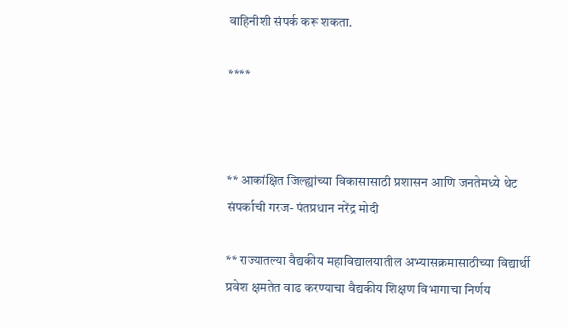वाहिनीशी संपर्क करू शकता.

****



** आकांक्षित जिल्ह्यांच्या विकासासाठी प्रशासन आणि जनतेमध्ये थेट संपर्काची गरज- पंतप्रधान नरेंद्र मोदी

** राज्यातल्या वैद्यकीय महाविद्यालयातील अभ्यासक्रमासाठीच्या विद्यार्थी प्रवेश क्षमतेत वाढ करण्याचा वैद्यकीय शिक्षण विभागाचा निर्णय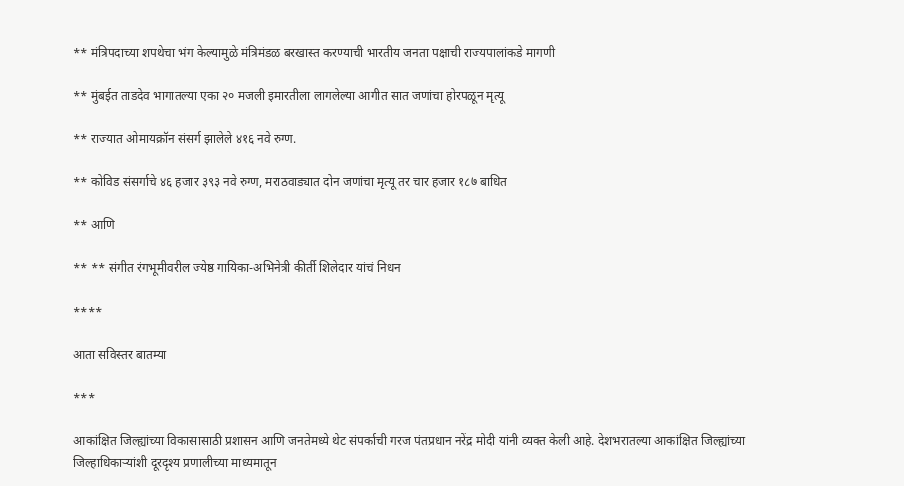** मंत्रिपदाच्या शपथेचा भंग केल्यामुळे मंत्रिमंडळ बरखास्त करण्याची भारतीय जनता पक्षाची राज्यपालांकडे मागणी

** मुंबईत ताडदेव भागातल्या एका २० मजली इमारतीला लागलेल्या आगीत सात जणांचा होरपळून मृत्यू

** राज्यात ओमायक्रॉन संसर्ग झालेले ४१६ नवे रुग्ण.

** कोविड संसर्गाचे ४६ हजार ३९३ नवे रुग्ण, मराठवाड्यात दोन जणांचा मृत्यू तर चार हजार १८७ बाधित

** आणि

** ** संगीत रंगभूमीवरील ज्येष्ठ गायिका-अभिनेत्री कीर्ती शिलेदार यांचं निधन

****

आता सविस्तर बातम्या

***

आकांक्षित जिल्ह्यांच्या विकासासाठी प्रशासन आणि जनतेमध्ये थेट संपर्काची गरज पंतप्रधान नरेंद्र मोदी यांनी व्यक्त केली आहे. देशभरातल्या आकांक्षित जिल्ह्यांच्या जिल्हाधिकाऱ्यांशी दूरदृश्य प्रणालीच्या माध्यमातून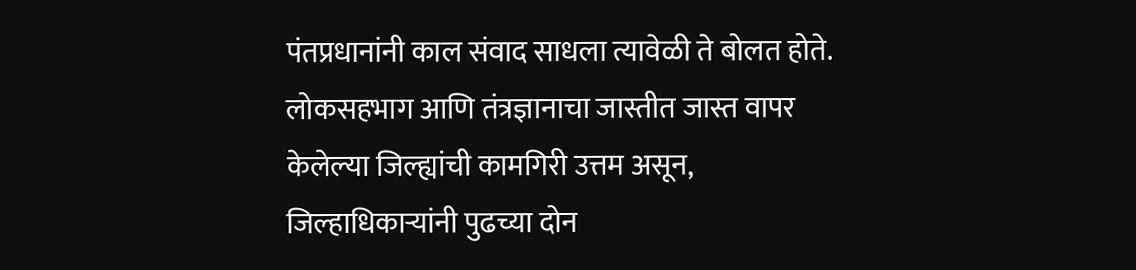पंतप्रधानांनी काल संवाद साधला त्यावेळी ते बोलत होते. लोकसहभाग आणि तंत्रज्ञानाचा जास्तीत जास्त वापर केलेल्या जिल्ह्यांची कामगिरी उत्तम असून, जिल्हाधिकाऱ्यांनी पुढच्या दोन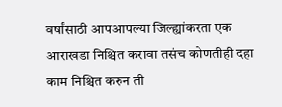वर्षांसाठी आपआपल्या जिल्ह्यांकरता एक आराखडा निश्चित करावा तसंच कोणतीही दहा काम निश्चित करुन ती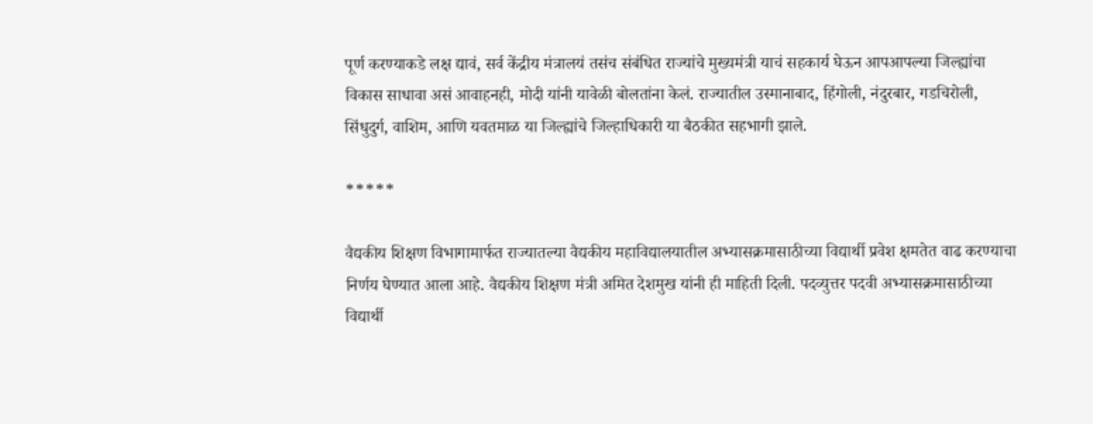पूर्ण करण्याकडे लक्ष द्यावं, सर्व केंद्रीय मंत्रालयं तसंच संबंधित राज्यांचे मुख्यमंत्री याचं सहकार्य घेऊन आपआपल्या जिल्ह्यांचा विकास साधावा असं आवाहनही, मोदी यांनी यावेळी बोलतांना केलं. राज्यातील उस्मानाबाद, हिंगोली, नंदुरबार, गडचिरोली, सिंधुदुर्ग, वाशिम, आणि यवतमाळ या जिल्ह्यांचे जिल्हाधिकारी या बैठकीत सहभागी झाले.

*****

वैद्यकीय शिक्षण विभागामार्फत राज्यातल्या वैद्यकीय महाविद्यालयातील अभ्यासक्रमासाठीच्या विद्यार्थी प्रवेश क्षमतेत वाढ करण्याचा निर्णय घेण्यात आला आहे. वैद्यकीय शिक्षण मंत्री अमित देशमुख यांनी ही माहिती दिली. पदव्युत्तर पदवी अभ्यासक्रमासाठीच्या विद्यार्थी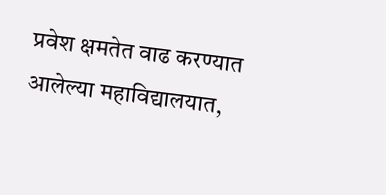प्रवेश क्षमतेत वाढ करण्यात आलेल्या महाविद्यालयात,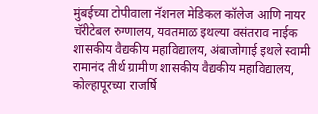मुंबईच्या टोपीवाला नॅशनल मेडिकल कॉलेज आणि नायर चॅरीटेबल रुग्णालय, यवतमाळ इथल्या वसंतराव नाईक शासकीय वैद्यकीय महाविद्यालय, अंबाजोगाई इथले स्वामी रामानंद तीर्थ ग्रामीण शासकीय वैद्यकीय महाविद्यालय, कोल्हापूरच्या राजर्षि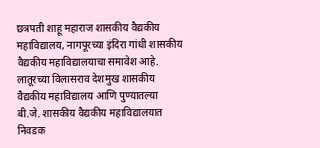छत्रपती शाहू महाराज शासकीय वैद्यकीय महाविद्यालय, नागपूरच्या इंदिरा गांधी शासकीय वैद्यकीय महाविद्यालयाचा समावेश आहे. लातूरच्या विलासराव देशमुख शासकीय वैद्यकीय महाविद्यालय आणि पुण्यातल्या बी.जे. शासकीय वैद्यकीय महाविद्यालयात निवडक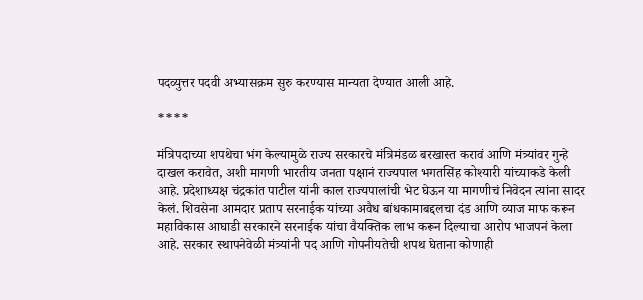पदव्युत्तर पदवी अभ्यासक्रम सुरु करण्यास मान्यता देण्यात आली आहे.

****

मंत्रिपदाच्या शपथेचा भंग केल्यामुळे राज्य सरकारचे मंत्रिमंडळ बरखास्त करावं आणि मंत्र्यांवर गुन्हे दाखल करावेत, अशी मागणी भारतीय जनता पक्षानं राज्यपाल भगतसिंह कोश्यारी यांच्याकडे केली आहे. प्रदेशाध्यक्ष चंद्रकांत पाटील यांनी काल राज्यपालांची भेट घेऊन या मागणीचं निवेदन त्यांना सादर केलं. शिवसेना आमदार प्रताप सरनाईक यांच्या अवैध बांधकामाबद्दलचा दंड आणि व्याज माफ करून महाविकास आघाडी सरकारने सरनाईक यांचा वैयक्तिक लाभ करून दिल्याचा आरोप भाजपनं केला आहे. सरकार स्थापनेवेळी मंत्र्यांनी पद आणि गोपनीयतेची शपथ घेताना कोणाही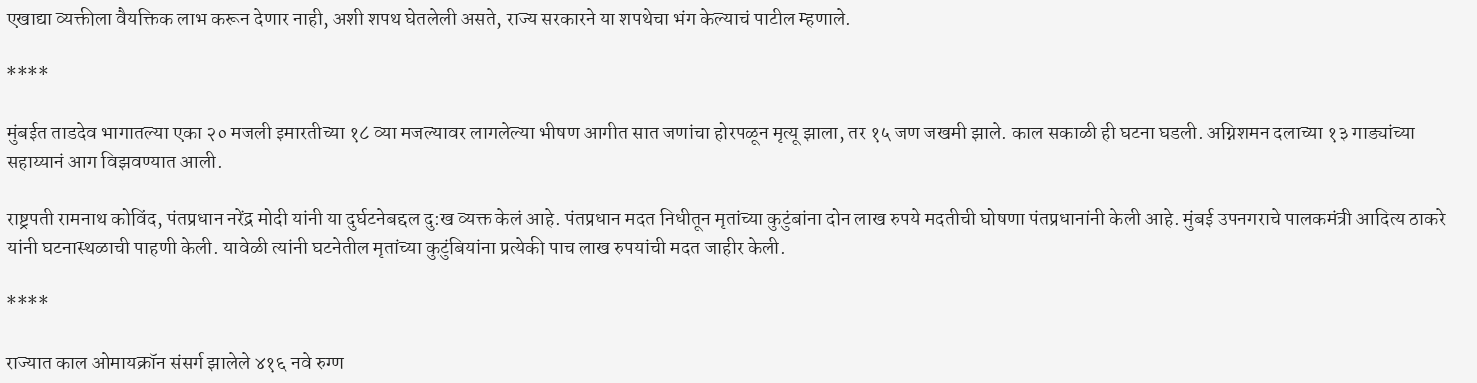एखाद्या व्यक्तीला वैयक्तिक लाभ करून देणार नाही, अशी शपथ घेतलेली असते, राज्य सरकारने या शपथेचा भंग केल्याचं पाटील म्हणाले.

****

मुंबईत ताडदेव भागातल्या एका २० मजली इमारतीच्या १८ व्या मजल्यावर लागलेल्या भीषण आगीत सात जणांचा होरपळून मृत्यू झाला, तर १५ जण जखमी झाले. काल सकाळी ही घटना घडली. अग्निशमन दलाच्या १३ गाड्यांच्या सहाय्यानं आग विझवण्यात आली.

राष्ट्रपती रामनाथ कोविंद, पंतप्रधान नरेंद्र मोदी यांनी या दुर्घटनेबद्दल दु:ख व्यक्त केलं आहे. पंतप्रधान मदत निधीतून मृतांच्या कुटुंबांना दोन लाख रुपये मदतीची घोषणा पंतप्रधानांनी केली आहे. मुंबई उपनगराचे पालकमंत्री आदित्य ठाकरे यांनी घटनास्थळाची पाहणी केली. यावेळी त्यांनी घटनेतील मृतांच्या कुटुंबियांना प्रत्येकी पाच लाख रुपयांची मदत जाहीर केली.

****

राज्यात काल ओमायक्रॉन संसर्ग झालेले ४१६ नवे रुग्ण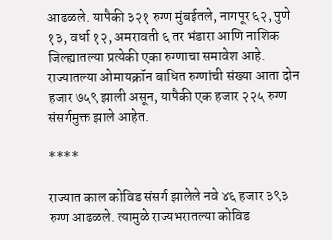आढळले. यापैकी ३२१ रुग्ण मुंबईतले, नागपूर ६२, पुणे १३, वर्धा १२, अमरावती ६ तर भंडारा आणि नाशिक जिल्ह्यातल्या प्रत्येकी एका रुग्णाचा समावेश आहे. राज्यातल्या ओमायक्रॉन बाधित रुग्णांची संख्या आता दोन हजार ७५९ झाली असून, यापैकी एक हजार २२५ रुग्ण संसर्गमुक्त झाले आहेत.

****

राज्यात काल कोविड संसर्ग झालेले नवे ४६ हजार ३९३ रुग्ण आढळले. त्यामुळे राज्यभरातल्या कोविड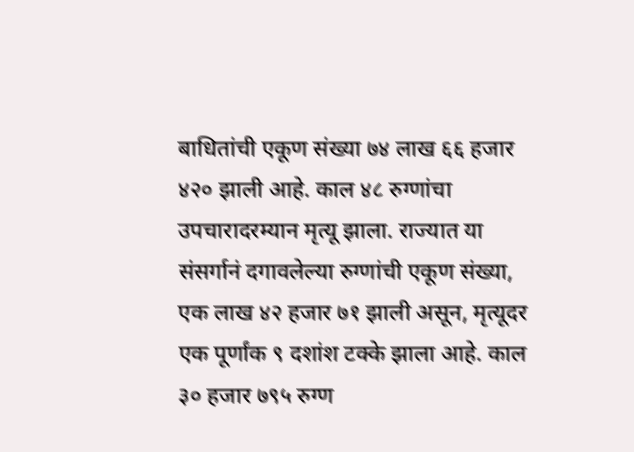बाधितांची एकूण संख्या ७४ लाख ६६ हजार ४२० झाली आहे. काल ४८ रुग्णांचा उपचारादरम्यान मृत्यू झाला. राज्यात या संसर्गानं दगावलेल्या रुग्णांची एकूण संख्या, एक लाख ४२ हजार ७१ झाली असून, मृत्यूदर एक पूर्णांक ९ दशांश टक्के झाला आहे. काल ३० हजार ७९५ रुग्ण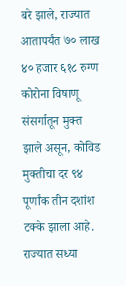बरे झाले, राज्यात आतापर्यंत ७० लाख ४० हजार ६१८ रुग्ण कोरोना विषाणू संसर्गातून मुक्त झाले असून, कोविड मुक्तीचा दर ९४ पूर्णांक तीन दशांश टक्के झाला आहे. राज्यात सध्या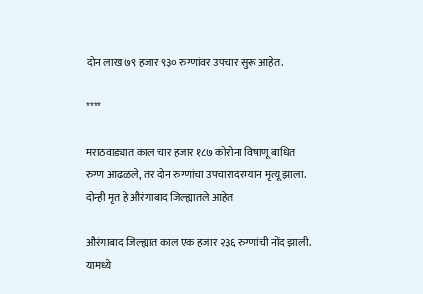दोन लाख ७९ हजार ९३० रुग्णांवर उपचार सुरू आहेत.

****

मराठवाड्यात काल चार हजार १८७ कोरोना विषाणू बाधित रुग्ण आढळले, तर दोन रुग्णांचा उपचारादरम्यान मृत्यू झाला. दोन्ही मृत हे औरंगाबाद जिल्ह्यातले आहेत

औरंगाबाद जिल्ह्यात काल एक हजार २३६ रुग्णांची नोंद झाली. यामध्ये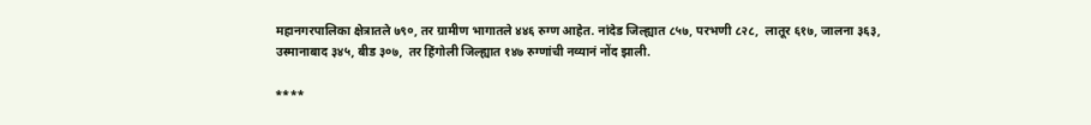महानगरपालिका क्षेत्रातले ७९०, तर ग्रामीण भागातले ४४६ रुग्ण आहेत. नांदेड जिल्ह्यात ८५७, परभणी ८२८,  लातूर ६१७, जालना ३६३, उस्मानाबाद ३४५, बीड ३०७,  तर हिंगोली जिल्ह्यात १४७ रुग्णांची नव्यानं नोंद झाली.

****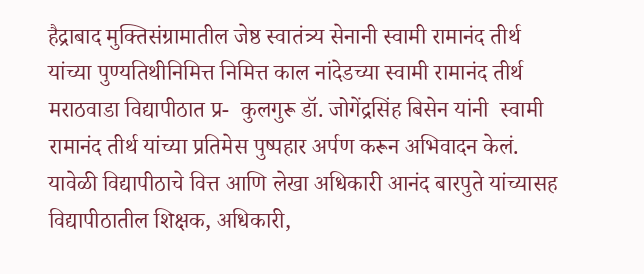हैद्राबाद मुक्तिसंग्रामातील जेष्ठ स्वातंत्र्य सेनानी स्वामी रामानंद तीर्थ यांच्या पुण्यतिथीनिमित्त निमित्त काल नांदेडच्या स्वामी रामानंद तीर्थ मराठवाडा विद्यापीठात प्र-  कुलगुरू डॉ. जोगेंद्रसिंह बिसेन यांनी  स्वामी रामानंद तीर्थ यांच्या प्रतिमेस पुष्पहार अर्पण करून अभिवादन केलं. यावेळी विद्यापीठाचे वित्त आणि लेखा अधिकारी आनंद बारपुते यांच्यासह विद्यापीठातील शिक्षक, अधिकारी,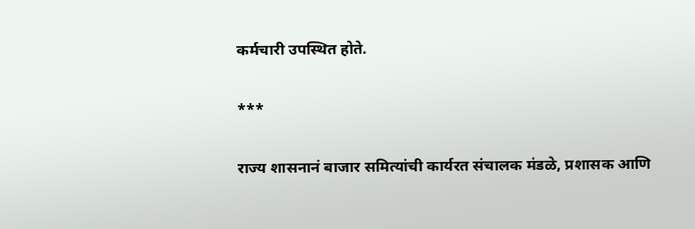कर्मचारी उपस्थित होते.

***

राज्य शासनानं बाजार समित्यांची कार्यरत संचालक मंडळे, प्रशासक आणि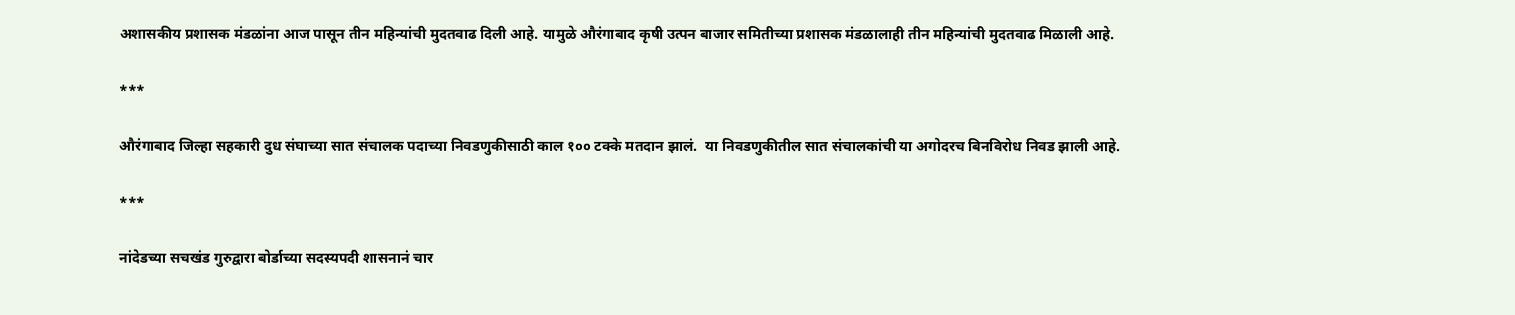अशासकीय प्रशासक मंडळांना आज पासून तीन महिन्यांची मुदतवाढ दिली आहे. यामुळे औरंगाबाद कृषी उत्पन बाजार समितीच्या प्रशासक मंडळालाही तीन महिन्यांची मुदतवाढ मिळाली आहे.

***

औरंगाबाद जिल्हा सहकारी दुध संघाच्या सात संचालक पदाच्या निवडणुकीसाठी काल १०० टक्के मतदान झालं.  या निवडणुकीतील सात संचालकांची या अगोदरच बिनविरोध निवड झाली आहे.

***

नांदेडच्या सचखंड गुरुद्वारा बोर्डाच्या सदस्यपदी शासनानं चार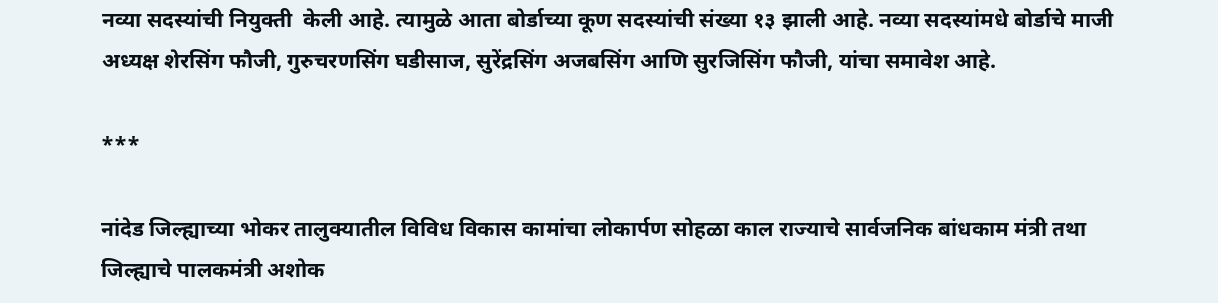नव्या सदस्यांची नियुक्ती  केली आहे. त्यामुळे आता बोर्डाच्या कूण सदस्यांची संख्या १३ झाली आहे. नव्या सदस्यांमधे बोर्डाचे माजी अध्यक्ष शेरसिंग फौजी, गुरुचरणसिंग घडीसाज, सुरेंद्रसिंग अजबसिंग आणि सुरजिसिंग फौजी, यांचा समावेश आहे.

***

नांदेड जिल्ह्याच्या भोकर तालुक्यातील विविध विकास कामांचा लोकार्पण सोहळा काल राज्याचे सार्वजनिक बांधकाम मंत्री तथा जिल्ह्याचे पालकमंत्री अशोक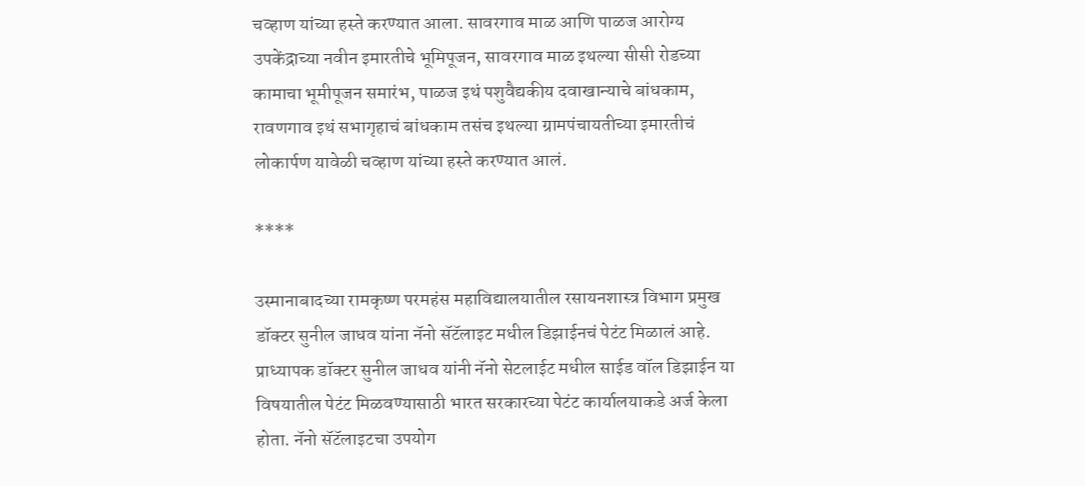चव्हाण यांच्या हस्ते करण्यात आला. सावरगाव माळ आणि पाळज आरोग्य उपकेंद्राच्या नवीन इमारतीचे भूमिपूजन, सावरगाव माळ इथल्या सीसी रोडच्या कामाचा भूमीपूजन समारंभ, पाळज इथं पशुवैद्यकीय दवाखान्याचे बांधकाम, रावणगाव इथं सभागृहाचं बांधकाम तसंच इथल्या ग्रामपंचायतीच्या इमारतीचं लोकार्पण यावेळी चव्हाण यांच्या हस्ते करण्यात आलं.

****

उस्मानाबादच्या रामकृष्ण परमहंस महाविद्यालयातील रसायनशास्त्र विभाग प्रमुख डॉक्टर सुनील जाधव यांना नॅनो सॅटॅलाइट मधील डिझाईनचं पेटंट मिळालं आहे. प्राध्यापक डॉक्टर सुनील जाधव यांनी नॅनो सेटलाईट मधील साईड वॉल डिझाईन या विषयातील पेटंट मिळवण्यासाठी भारत सरकारच्या पेटंट कार्यालयाकडे अर्ज केला होता. नॅनो सॅटॅलाइटचा उपयोग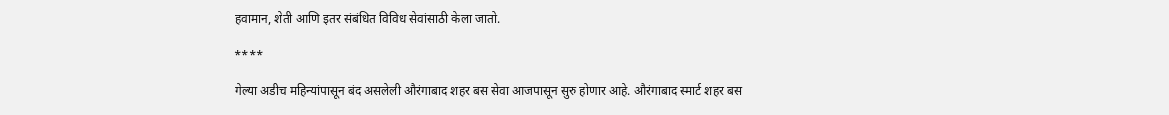हवामान, शेती आणि इतर संबंधित विविध सेवांसाठी केला जातो.

****

गेल्या अडीच महिन्यांपासून बंद असलेली औरंगाबाद शहर बस सेवा आजपासून सुरु होणार आहे. औरंगाबाद स्मार्ट शहर बस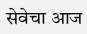सेवेचा आज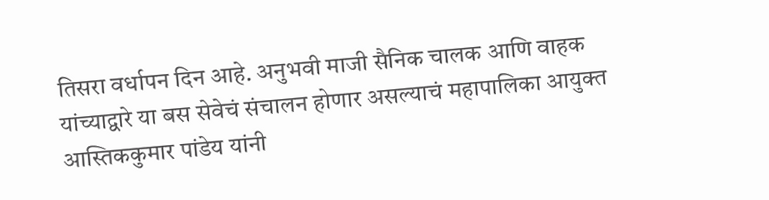तिसरा वर्धापन दिन आहे. अनुभवी माजी सैनिक चालक आणि वाहक यांच्याद्वारे या बस सेवेचं संचालन होणार असल्याचं महापालिका आयुक्त आस्तिककुमार पांडेय यांनी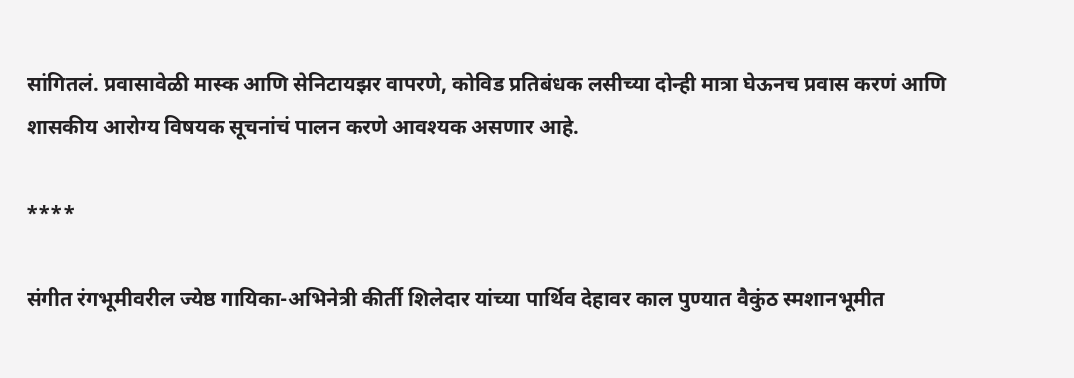सांगितलं. प्रवासावेळी मास्क आणि सेनिटायझर वापरणे, कोविड प्रतिबंधक लसीच्या दोन्ही मात्रा घेऊनच प्रवास करणं आणि शासकीय आरोग्य विषयक सूचनांचं पालन करणे आवश्यक असणार आहे.

****

संगीत रंगभूमीवरील ज्येष्ठ गायिका-अभिनेत्री कीर्ती शिलेदार यांच्या पार्थिव देहावर काल पुण्यात वैकुंठ स्मशानभूमीत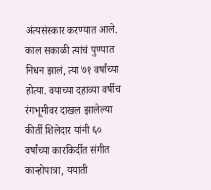अंत्यसंस्कार करण्यात आले. काल सकाळी त्यांचं पुण्यात निधन झालं, त्या ७१ वर्षांच्या होत्या. वयाच्या दहाव्या वर्षीच रंगभूमीवर दाखल झालेल्या कीर्ती शिलेदार यांनी ६० वर्षांच्या कारकिर्दीत संगीत कान्होपात्रा, ययाती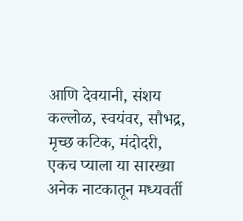आणि देवयानी, संशय कल्लोळ, स्वयंवर, सौभद्र, मृच्छ कटिक, मंदोदरी, एकच प्याला या सारख्या अनेक नाटकातून मध्यवर्ती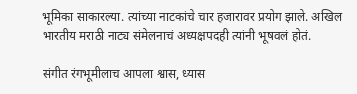भूमिका साकारल्या. त्यांच्या नाटकांचे चार हजारावर प्रयोग झाले. अखिल भारतीय मराठी नाट्य संमेलनाचं अध्यक्षपदही त्यांनी भूषवलं होतं.

संगीत रंगभूमीलाच आपला श्वास, ध्यास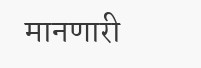मानणारी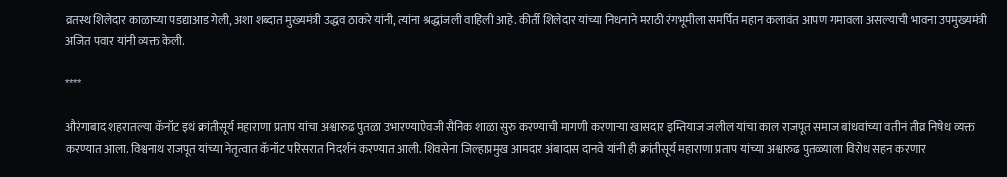व्रतस्थ शिलेदार काळाच्या पडद्याआड गेली, अशा शब्दात मुख्यमंत्री उद्धव ठाकरे यांनी, त्यांना श्रद्धांजली वाहिली आहे. कीर्ती शिलेदार यांच्या निधनाने मराठी रंगभूमीला समर्पित महान कलावंत आपण गमावला असल्याची भावना उपमुख्यमंत्री अजित पवार यांनी व्यक्त केली.

****

औरंगाबाद शहरातल्या कॅनॉट इथं क्रांतीसूर्य महाराणा प्रताप यांचा अश्वारुढ पुतळा उभारण्याऐवजी सैनिक शाळा सुरु करण्याची मागणी करणाऱ्या खासदार इम्तियाज जलील यांचा काल राजपूत समाज बांधवांच्या वतीनं तीव्र निषेध व्यक्त करण्यात आला. विश्वनाथ राजपूत यांच्या नेतृत्वात कॅनॉट परिसरात निदर्शनं करण्यात आली. शिवसेना जिल्हाप्रमुख आमदार अंबादास दानवे यांनी ही क्रांतीसूर्य महाराणा प्रताप यांच्या अश्वारुढ पुतळ्याला विरोध सहन करणार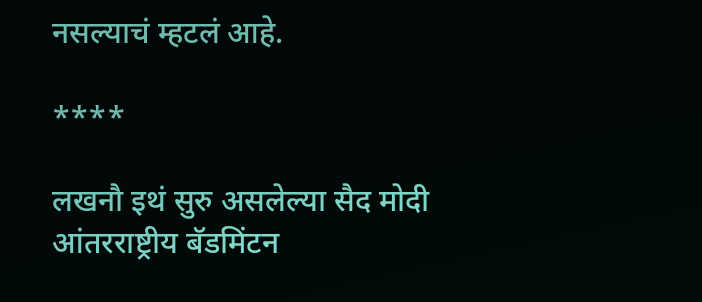नसल्याचं म्हटलं आहे.

****

लखनौ इथं सुरु असलेल्या सैद मोदी आंतरराष्ट्रीय बॅडमिंटन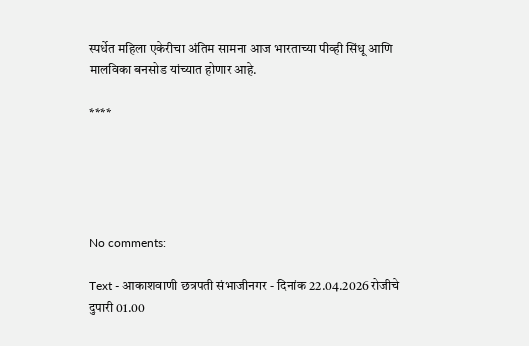स्पर्धेत महिला एकेरीचा अंतिम सामना आज भारताच्या पीव्ही सिंधू आणि मालविका बनसोड यांच्यात होणार आहे.

****





No comments:

Text - आकाशवाणी छत्रपती संभाजीनगर - दिनांक 22.04.2026 रोजीचे दुपारी 01.00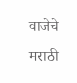वाजेचे मराठी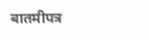बातमीपत्र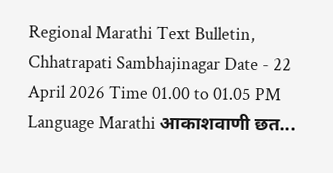Regional Marathi Text Bulletin, Chhatrapati Sambhajinagar Date - 22 April 2026 Time 01.00 to 01.05 PM Language Marathi आकाशवाणी छत...